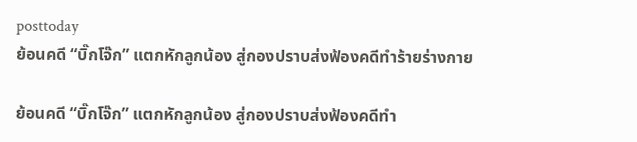posttoday
ย้อนคดี “บิ๊กโจ๊ก” แตกหักลูกน้อง สู่กองปราบส่งฟ้องคดีทำร้ายร่างกาย

ย้อนคดี “บิ๊กโจ๊ก” แตกหักลูกน้อง สู่กองปราบส่งฟ้องคดีทำ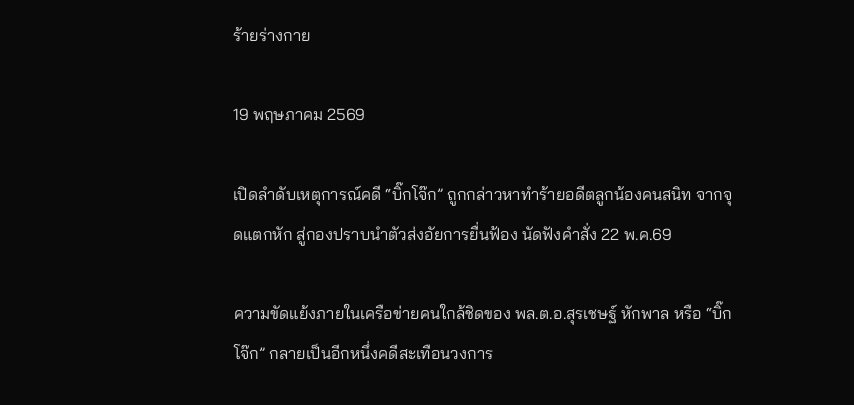ร้ายร่างกาย

19 พฤษภาคม 2569

เปิดลำดับเหตุการณ์คดี “บิ๊กโจ๊ก” ถูกกล่าวหาทำร้ายอดีตลูกน้องคนสนิท จากจุดแตกหัก สู่กองปราบนำตัวส่งอัยการยื่นฟ้อง นัดฟังคำสั่ง 22 พ.ค.69

ความขัดแย้งภายในเครือข่ายคนใกล้ชิดของ พล.ต.อ.สุรเชษฐ์ หักพาล หรือ “บิ๊กโจ๊ก” กลายเป็นอีกหนึ่งคดีสะเทือนวงการ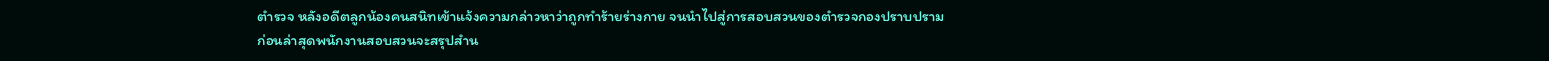ตำรวจ หลังอดีตลูกน้องคนสนิทเข้าแจ้งความกล่าวหาว่าถูกทำร้ายร่างกาย จนนำไปสู่การสอบสวนของตำรวจกองปราบปราม ก่อนล่าสุดพนักงานสอบสวนจะสรุปสำน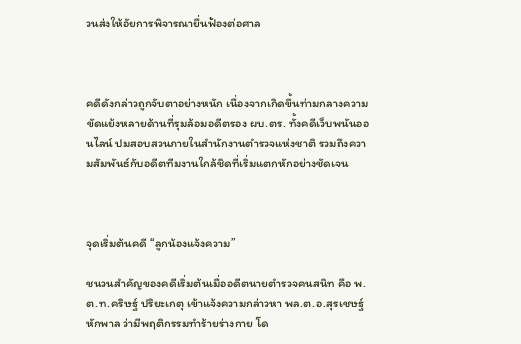วนส่งให้อัยการพิจารณายื่นฟ้องต่อศาล



คดีดังกล่าวถูกจับตาอย่างหนัก เนื่องจากเกิดขึ้นท่ามกลางความขัดแย้งหลายด้านที่รุมล้อมอดีตรอง ผบ.ตร. ทั้งคดีเว็บพนันออนไลน์ ปมสอบสวนภายในสำนักงานตำรวจแห่งชาติ รวมถึงความสัมพันธ์กับอดีตทีมงานใกล้ชิดที่เริ่มแตกหักอย่างชัดเจน



จุดเริ่มต้นคดี “ลูกน้องแจ้งความ”

ชนวนสำคัญของคดีเริ่มต้นเมื่ออดีตนายตำรวจคนสนิท คือ พ.ต.ท.คริษฐ์ ปริยะเกตุ เข้าแจ้งความกล่าวหา พล.ต.อ.สุรเชษฐ์ หักพาล ว่ามีพฤติกรรมทำร้ายร่างกาย โด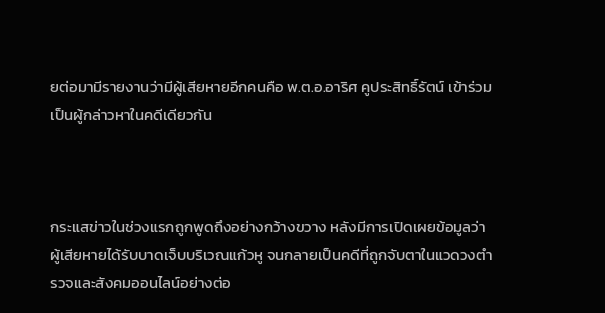ยต่อมามีรายงานว่ามีผู้เสียหายอีกคนคือ พ.ต.อ.อาริศ คูประสิทธิ์รัตน์ เข้าร่วมเป็นผู้กล่าวหาในคดีเดียวกัน



กระแสข่าวในช่วงแรกถูกพูดถึงอย่างกว้างขวาง หลังมีการเปิดเผยข้อมูลว่าผู้เสียหายได้รับบาดเจ็บบริเวณแก้วหู จนกลายเป็นคดีที่ถูกจับตาในแวดวงตำรวจและสังคมออนไลน์อย่างต่อ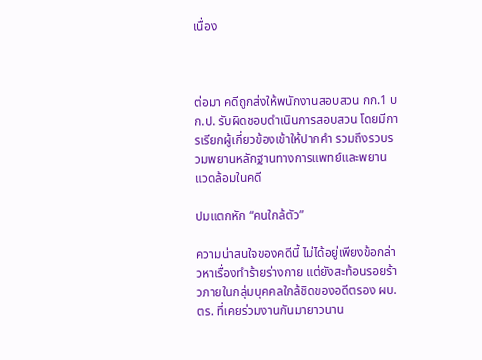เนื่อง



ต่อมา คดีถูกส่งให้พนักงานสอบสวน กก.1 บก.ป. รับผิดชอบดำเนินการสอบสวน โดยมีการเรียกผู้เกี่ยวข้องเข้าให้ปากคำ รวมถึงรวบรวมพยานหลักฐานทางการแพทย์และพยานแวดล้อมในคดี

ปมแตกหัก “คนใกล้ตัว”

ความน่าสนใจของคดีนี้ ไม่ได้อยู่เพียงข้อกล่าวหาเรื่องทำร้ายร่างกาย แต่ยังสะท้อนรอยร้าวภายในกลุ่มบุคคลใกล้ชิดของอดีตรอง ผบ.ตร. ที่เคยร่วมงานกันมายาวนาน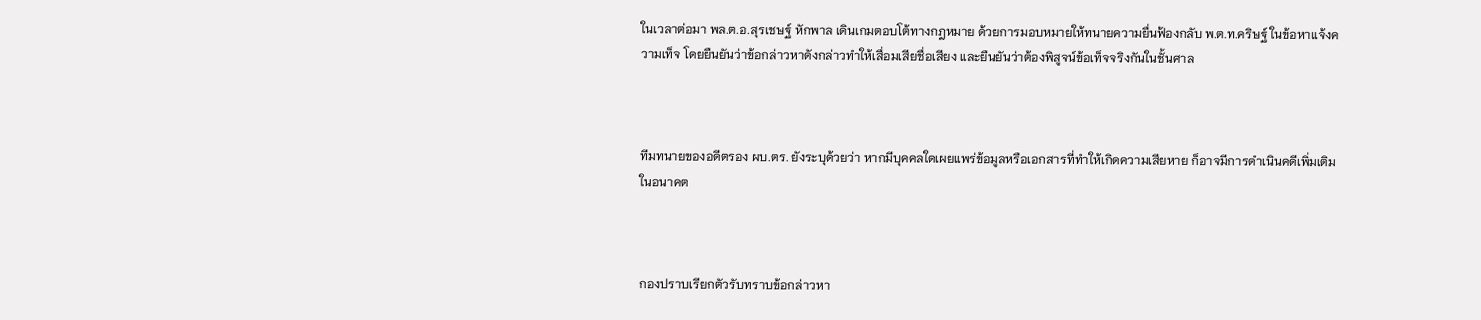ในเวลาต่อมา พล.ต.อ.สุรเชษฐ์ หักพาล เดินเกมตอบโต้ทางกฎหมาย ด้วยการมอบหมายให้ทนายความยื่นฟ้องกลับ พ.ต.ท.คริษฐ์ ในข้อหาแจ้งความเท็จ โดยยืนยันว่าข้อกล่าวหาดังกล่าวทำให้เสื่อมเสียชื่อเสียง และยืนยันว่าต้องพิสูจน์ข้อเท็จจริงกันในชั้นศาล



ทีมทนายของอดีตรอง ผบ.ตร. ยังระบุด้วยว่า หากมีบุคคลใดเผยแพร่ข้อมูลหรือเอกสารที่ทำให้เกิดความเสียหาย ก็อาจมีการดำเนินคดีเพิ่มเติมในอนาคต



กองปราบเรียกตัวรับทราบข้อกล่าวหา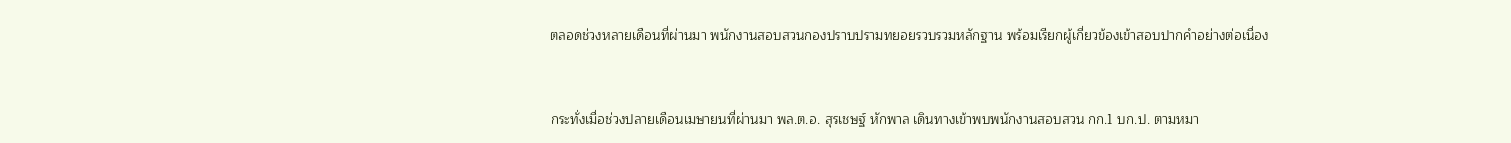ตลอดช่วงหลายเดือนที่ผ่านมา พนักงานสอบสวนกองปราบปรามทยอยรวบรวมหลักฐาน พร้อมเรียกผู้เกี่ยวข้องเข้าสอบปากคำอย่างต่อเนื่อง



กระทั่งเมื่อช่วงปลายเดือนเมษายนที่ผ่านมา พล.ต.อ. สุรเชษฐ์ หักพาล เดินทางเข้าพบพนักงานสอบสวน กก.1 บก.ป. ตามหมา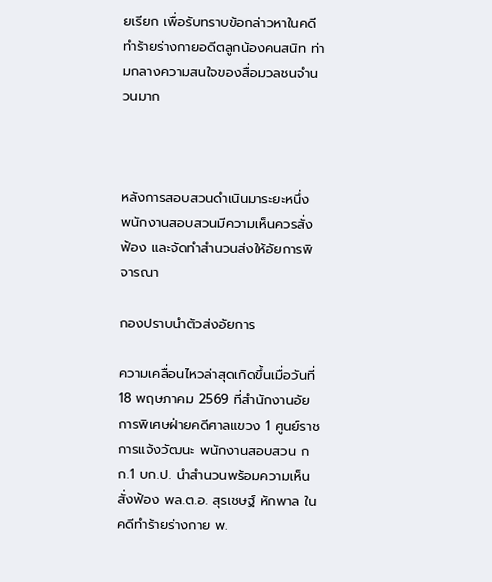ยเรียก เพื่อรับทราบข้อกล่าวหาในคดีทำร้ายร่างกายอดีตลูกน้องคนสนิท ท่ามกลางความสนใจของสื่อมวลชนจำนวนมาก



หลังการสอบสวนดำเนินมาระยะหนึ่ง พนักงานสอบสวนมีความเห็นควรสั่งฟ้อง และจัดทำสำนวนส่งให้อัยการพิจารณา

กองปราบนำตัวส่งอัยการ

ความเคลื่อนไหวล่าสุดเกิดขึ้นเมื่อวันที่ 18 พฤษภาคม 2569 ที่สำนักงานอัยการพิเศษฝ่ายคดีศาลแขวง 1 ศูนย์ราชการแจ้งวัฒนะ พนักงานสอบสวน กก.1 บก.ป. นำสำนวนพร้อมความเห็นสั่งฟ้อง พล.ต.อ. สุรเชษฐ์ หักพาล ในคดีทำร้ายร่างกาย พ.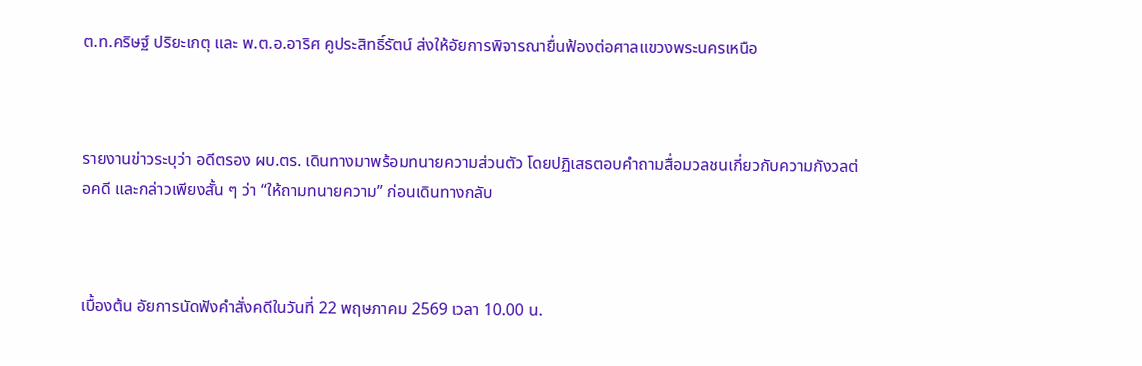ต.ท.คริษฐ์ ปริยะเกตุ และ พ.ต.อ.อาริศ คูประสิทธิ์รัตน์ ส่งให้อัยการพิจารณายื่นฟ้องต่อศาลแขวงพระนครเหนือ



รายงานข่าวระบุว่า อดีตรอง ผบ.ตร. เดินทางมาพร้อมทนายความส่วนตัว โดยปฏิเสธตอบคำถามสื่อมวลชนเกี่ยวกับความกังวลต่อคดี และกล่าวเพียงสั้น ๆ ว่า “ให้ถามทนายความ” ก่อนเดินทางกลับ



เบื้องต้น อัยการนัดฟังคำสั่งคดีในวันที่ 22 พฤษภาคม 2569 เวลา 10.00 น.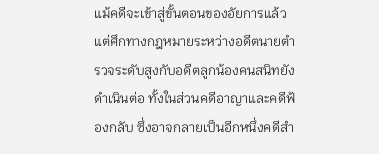แม้คดีจะเข้าสู่ขั้นตอนของอัยการแล้ว แต่ศึกทางกฎหมายระหว่างอดีตนายตำรวจระดับสูงกับอดีตลูกน้องคนสนิทยังดำเนินต่อ ทั้งในส่วนคดีอาญาและคดีฟ้องกลับ ซึ่งอาจกลายเป็นอีกหนึ่งคดีสำ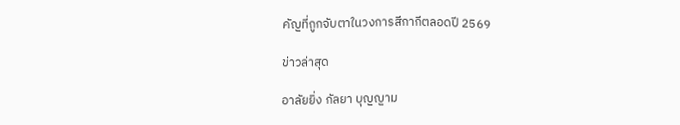คัญที่ถูกจับตาในวงการสีกากีตลอดปี 2569

ข่าวล่าสุด

อาลัยยิ่ง กัลยา บุญญาม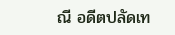ณี อดีตปลัดเท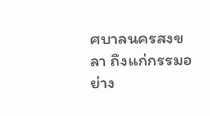ศบาลนครสงขลา ถึงแก่กรรมอย่าง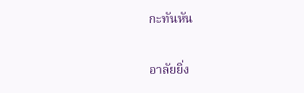กะทันหัน

อาลัยยิ่ง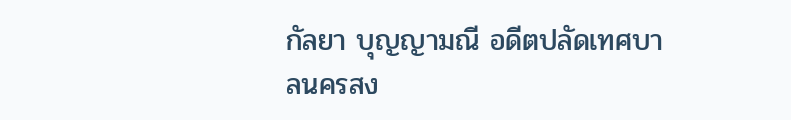กัลยา บุญญามณี อดีตปลัดเทศบาลนครสง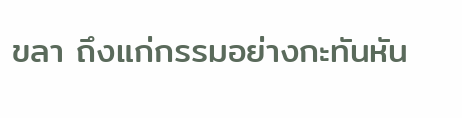ขลา ถึงแก่กรรมอย่างกะทันหัน